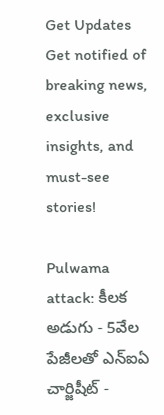Get Updates
Get notified of breaking news, exclusive insights, and must-see stories!

Pulwama attack: కీలక అడుగు - 5వేల పేజీలతో ఎన్ఐఏ చార్జిషీట్ -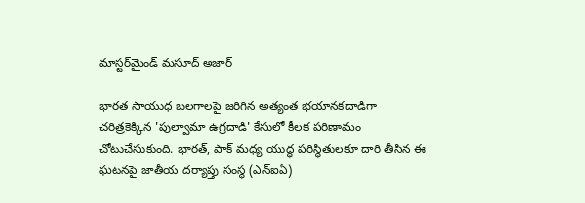మాస్టర్‌మైండ్ మసూద్ అజార్

భారత సాయుధ బలగాలపై జరిగిన అత్యంత భయానకదాడిగా చరిత్రకెక్కిన 'పుల్వామా ఉగ్రదాడి' కేసులో కీలక పరిణామం చోటుచేసుకుంది. భారత్, పాక్ మధ్య యుద్ధ పరిస్థితులకూ దారి తీసిన ఈ ఘటనపై జాతీయ దర్యాప్తు సంస్థ (ఎన్ఐఏ)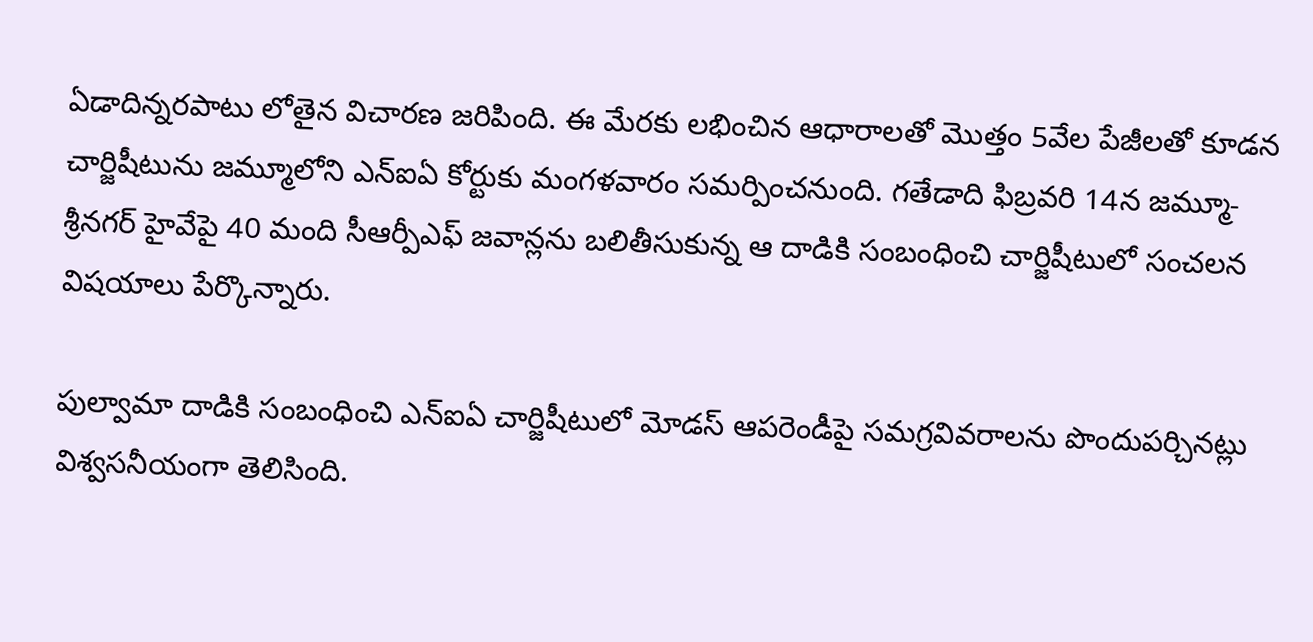ఏడాదిన్నరపాటు లోతైన విచారణ జరిపింది. ఈ మేరకు లభించిన ఆధారాలతో మొత్తం 5వేల పేజీలతో కూడన చార్జిషీటును జమ్మూలోని ఎన్ఐఏ కోర్టుకు మంగళవారం సమర్పించనుంది. గతేడాది ఫిబ్రవరి 14న జమ్మూ-శ్రీనగర్ హైవేపై 40 మంది సీఆర్పీఎఫ్ జవాన్లను బలితీసుకున్న ఆ దాడికి సంబంధించి చార్జిషీటులో సంచలన విషయాలు పేర్కొన్నారు.

పుల్వామా దాడికి సంబంధించి ఎన్ఐఏ చార్జిషీటులో మోడస్ ఆపరెండీపై సమగ్రవివరాలను పొందుపర్చినట్లు విశ్వసనీయంగా తెలిసింది.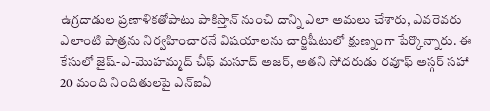ఉగ్రదాడుల ప్రణాళికతోపాటు పాకిస్తాన్ నుంచి దాన్ని ఎలా అమలు చేశారు, ఎవరెవరు ఎలాంటి పాత్రను నిర్వహించారనే విషయాలను చార్జిషీటులో క్షుణ్నంగా పేర్కొన్నారు. ఈ కేసులో జైష్-ఎ-మొహమ్మద్ చీఫ్ మసూద్ అజర్‌, అతని సోదరుడు రవూఫ్ అస్గర్ సహా 20 మంది నిందితులపై ఎన్ఐఏ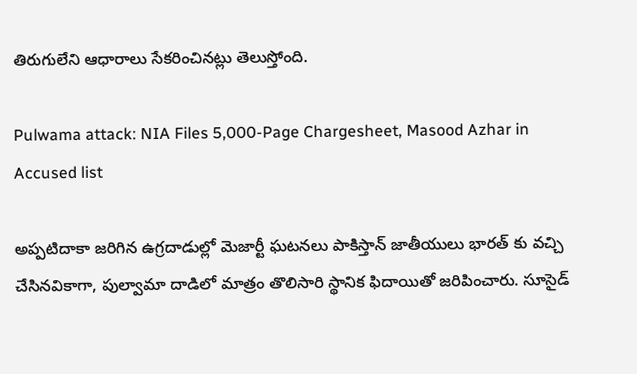తిరుగులేని ఆధారాలు సేకరించినట్లు తెలుస్తోంది.

Pulwama attack: NIA Files 5,000-Page Chargesheet, Masood Azhar in Accused list

అప్పటిదాకా జరిగిన ఉగ్రదాడుల్లో మెజార్టీ ఘటనలు పాకిస్తాన్ జాతీయులు భారత్ కు వచ్చి చేసినవికాగా, పుల్వామా దాడిలో మాత్రం తొలిసారి స్థానిక ఫిదాయితో జరిపించారు. సూసైడ్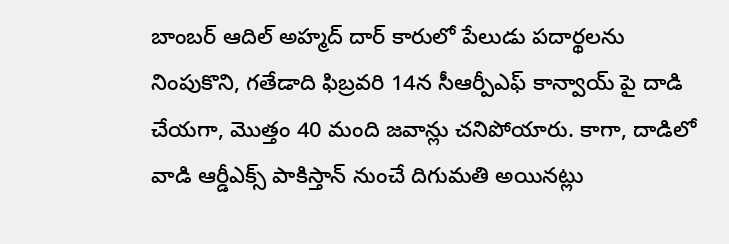బాంబర్ ఆదిల్‌ అహ్మద్‌ దార్‌ కారులో పేలుడు పదార్థలను నింపుకొని, గతేడాది ఫిబ్రవరి 14న సీఆర్పీఎఫ్ కాన్వాయ్ పై దాడి చేయగా, మొత్తం 40 మంది జవాన్లు చనిపోయారు. కాగా, దాడిలో వాడి ఆర్డీఎక్స్ పాకిస్తాన్ నుంచే దిగుమతి అయినట్లు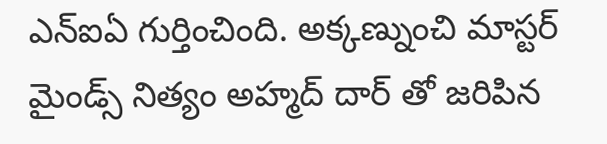ఎన్ఐఏ గుర్తించింది. అక్కణ్నుంచి మాస్టర్ మైండ్స్ నిత్యం అహ్మద్ దార్ తో జరిపిన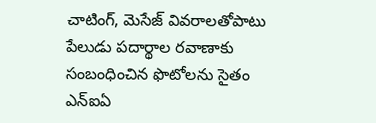చాటింగ్, మెసేజ్ వివరాలతోపాటు పేలుడు పదార్థాల రవాణాకు సంబంధించిన ఫొటోలను సైతం ఎన్ఐఏ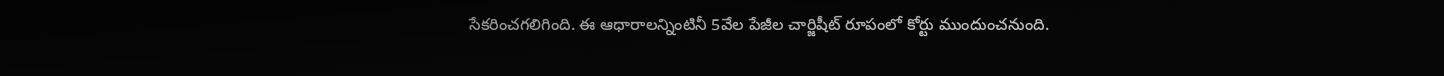సేకరించగలిగింది. ఈ ఆధారాలన్నింటినీ 5వేల పేజీల చార్జిషీట్ రూపంలో కోర్టు ముందుంచనుంది.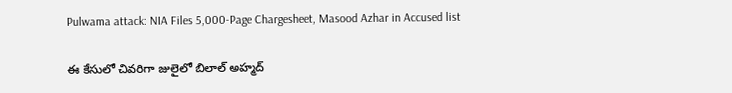Pulwama attack: NIA Files 5,000-Page Chargesheet, Masood Azhar in Accused list

ఈ కేసులో చివరిగా జులైలో బిలాల్ అహ్మద్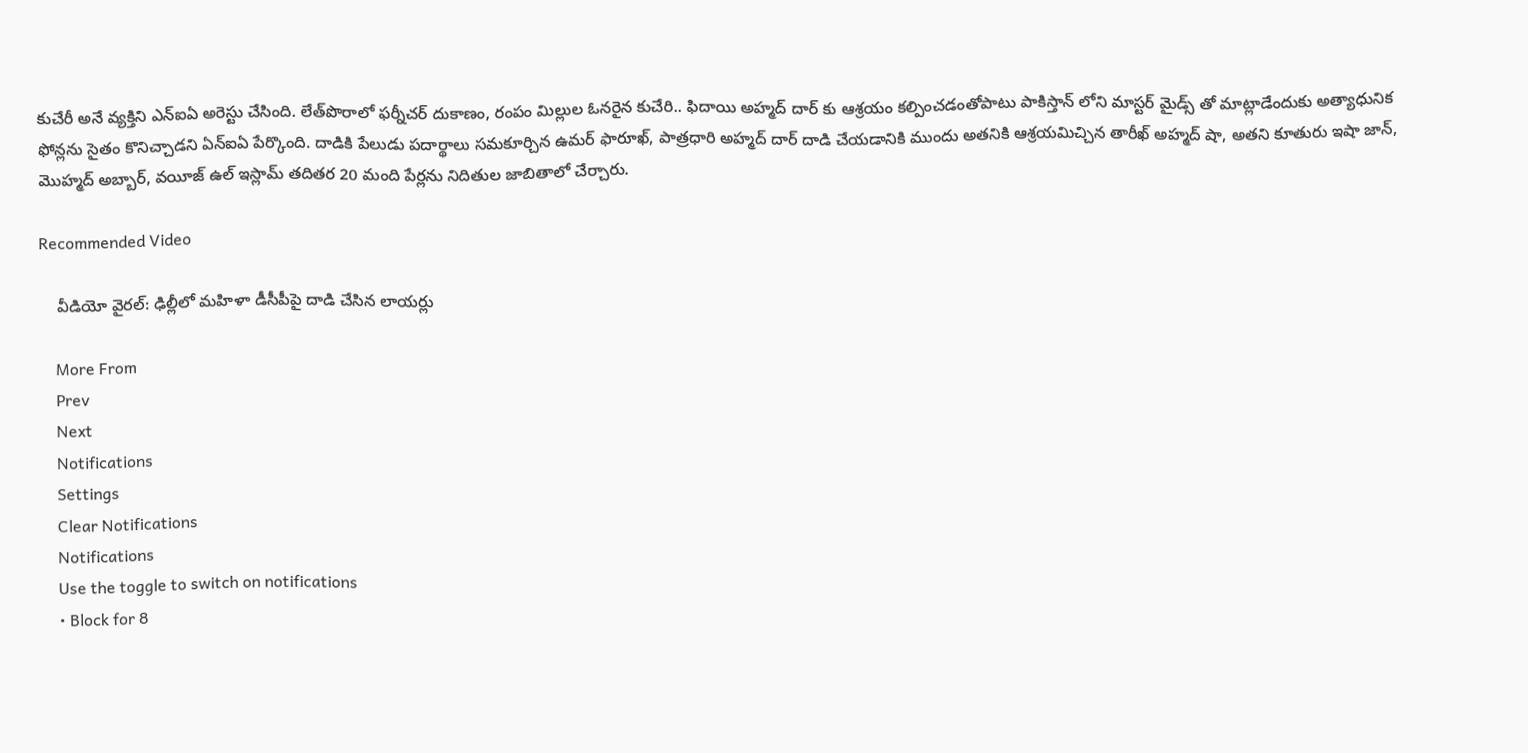కుచేరీ అనే వ్యక్తిని ఎన్ఐఏ అరెస్టు చేసింది. లేత్‌పొరాలో ఫర్నీచర్ దుకాణం, రంపం మిల్లుల ఓనరైన కుచేరి.. ఫిదాయి అహ్మద్ దార్ కు ఆశ్రయం కల్పించడంతోపాటు పాకిస్తాన్ లోని మాస్టర్ మైడ్స్ తో మాట్లాడేందుకు అత్యాధునిక ఫోన్లను సైతం కొనిచ్చాడని ఏన్ఐఏ పేర్కొంది. దాడికి పేలుడు పదార్థాలు సమకూర్చిన ఉమర్ ఫారూఖ్, పాత్రధారి అహ్మద్ దార్ దాడి చేయడానికి ముందు అతనికి ఆశ్రయమిచ్చిన తారీఖ్ అహ్మద్ షా, అతని కూతురు ఇషా జాన్, మొహ్మద్ అబ్బార్, వయీజ్ ఉల్ ఇస్లామ్ తదితర 20 మంది పేర్లను నిదితుల జాబితాలో చేర్చారు.

Recommended Video

    వీడియో వైరల్: ఢిల్లీలో మహిళా డీసీపీపై దాడి చేసిన లాయర్లు

    More From
    Prev
    Next
    Notifications
    Settings
    Clear Notifications
    Notifications
    Use the toggle to switch on notifications
    • Block for 8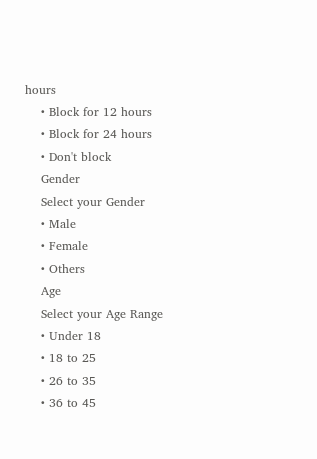hours
    • Block for 12 hours
    • Block for 24 hours
    • Don't block
    Gender
    Select your Gender
    • Male
    • Female
    • Others
    Age
    Select your Age Range
    • Under 18
    • 18 to 25
    • 26 to 35
    • 36 to 45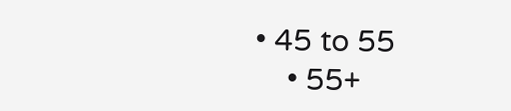• 45 to 55
    • 55+